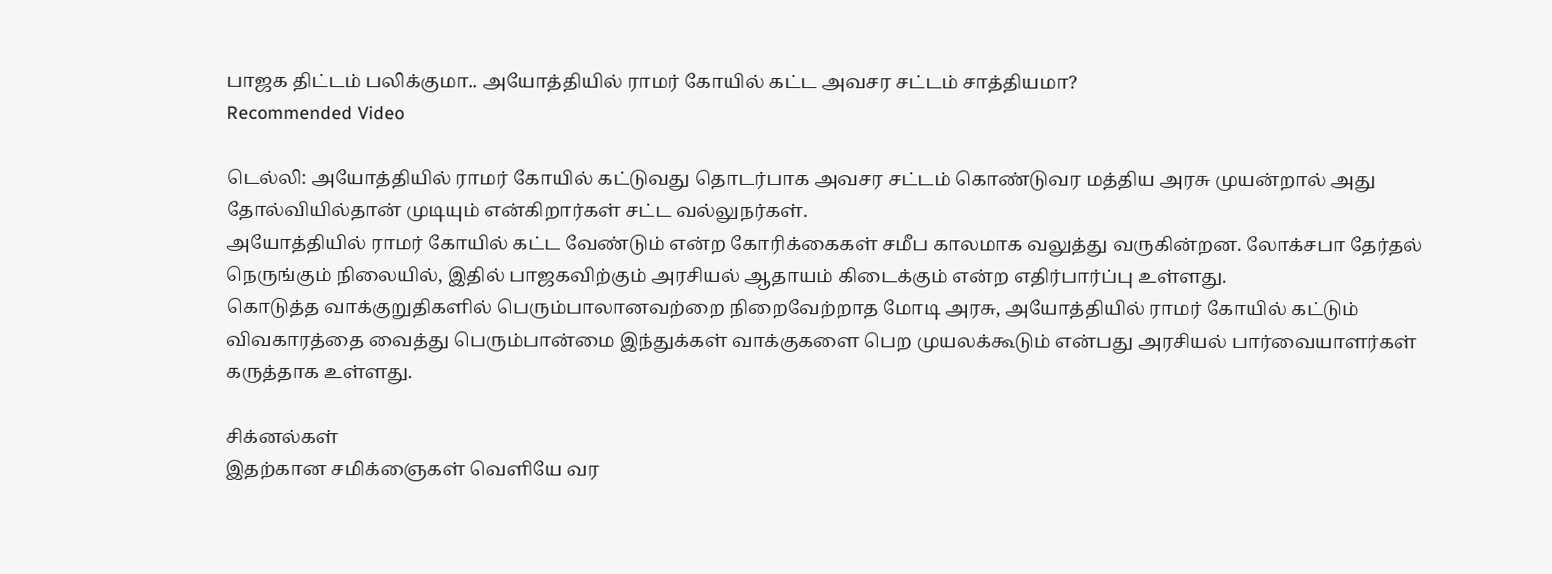பாஜக திட்டம் பலிக்குமா.. அயோத்தியில் ராமர் கோயில் கட்ட அவசர சட்டம் சாத்தியமா?
Recommended Video

டெல்லி: அயோத்தியில் ராமர் கோயில் கட்டுவது தொடர்பாக அவசர சட்டம் கொண்டுவர மத்திய அரசு முயன்றால் அது தோல்வியில்தான் முடியும் என்கிறார்கள் சட்ட வல்லுநர்கள்.
அயோத்தியில் ராமர் கோயில் கட்ட வேண்டும் என்ற கோரிக்கைகள் சமீப காலமாக வலுத்து வருகின்றன. லோக்சபா தேர்தல் நெருங்கும் நிலையில், இதில் பாஜகவிற்கும் அரசியல் ஆதாயம் கிடைக்கும் என்ற எதிர்பார்ப்பு உள்ளது.
கொடுத்த வாக்குறுதிகளில் பெரும்பாலானவற்றை நிறைவேற்றாத மோடி அரசு, அயோத்தியில் ராமர் கோயில் கட்டும் விவகாரத்தை வைத்து பெரும்பான்மை இந்துக்கள் வாக்குகளை பெற முயலக்கூடும் என்பது அரசியல் பார்வையாளர்கள் கருத்தாக உள்ளது.

சிக்னல்கள்
இதற்கான சமிக்ஞைகள் வெளியே வர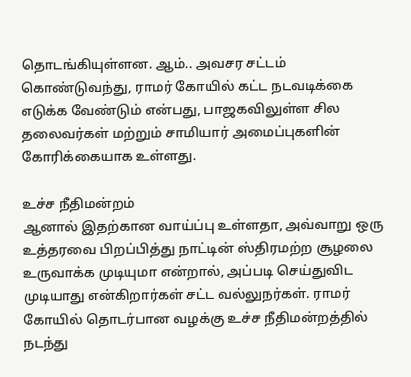தொடங்கியுள்ளன. ஆம்.. அவசர சட்டம் கொண்டுவந்து, ராமர் கோயில் கட்ட நடவடிக்கை எடுக்க வேண்டும் என்பது, பாஜகவிலுள்ள சில தலைவர்கள் மற்றும் சாமியார் அமைப்புகளின் கோரிக்கையாக உள்ளது.

உச்ச நீதிமன்றம்
ஆனால் இதற்கான வாய்ப்பு உள்ளதா, அவ்வாறு ஒரு உத்தரவை பிறப்பித்து நாட்டின் ஸ்திரமற்ற சூழலை உருவாக்க முடியுமா என்றால், அப்படி செய்துவிட முடியாது என்கிறார்கள் சட்ட வல்லுநர்கள். ராமர் கோயில் தொடர்பான வழக்கு உச்ச நீதிமன்றத்தில் நடந்து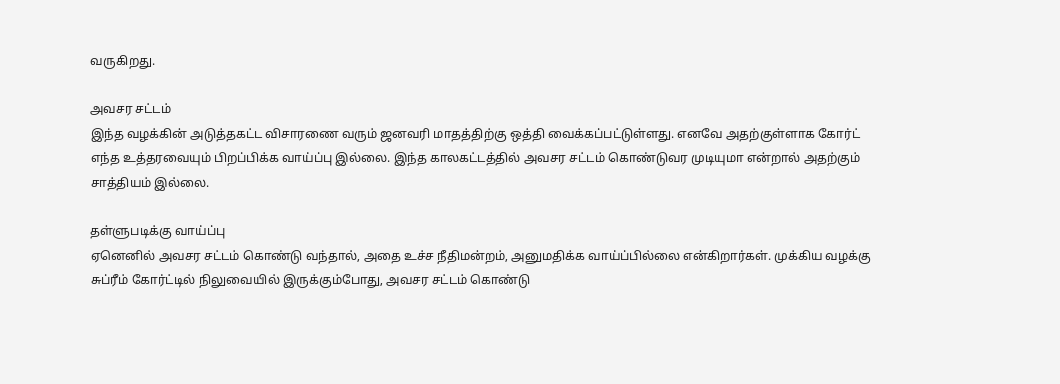வருகிறது.

அவசர சட்டம்
இந்த வழக்கின் அடுத்தகட்ட விசாரணை வரும் ஜனவரி மாதத்திற்கு ஒத்தி வைக்கப்பட்டுள்ளது. எனவே அதற்குள்ளாக கோர்ட் எந்த உத்தரவையும் பிறப்பிக்க வாய்ப்பு இல்லை. இந்த காலகட்டத்தில் அவசர சட்டம் கொண்டுவர முடியுமா என்றால் அதற்கும் சாத்தியம் இல்லை.

தள்ளுபடிக்கு வாய்ப்பு
ஏனெனில் அவசர சட்டம் கொண்டு வந்தால், அதை உச்ச நீதிமன்றம், அனுமதிக்க வாய்ப்பில்லை என்கிறார்கள். முக்கிய வழக்கு சுப்ரீம் கோர்ட்டில் நிலுவையில் இருக்கும்போது, அவசர சட்டம் கொண்டு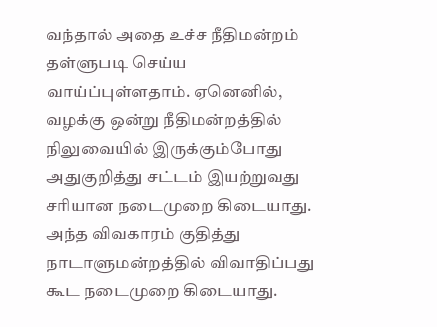வந்தால் அதை உச்ச நீதிமன்றம் தள்ளுபடி செய்ய வாய்ப்புள்ளதாம். ஏனெனில், வழக்கு ஒன்று நீதிமன்றத்தில் நிலுவையில் இருக்கும்போது அதுகுறித்து சட்டம் இயற்றுவது சரியான நடைமுறை கிடையாது. அந்த விவகாரம் குதித்து நாடாளுமன்றத்தில் விவாதிப்பது கூட நடைமுறை கிடையாது.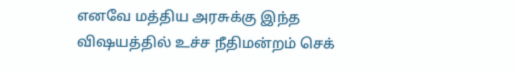எனவே மத்திய அரசுக்கு இந்த விஷயத்தில் உச்ச நீதிமன்றம் செக்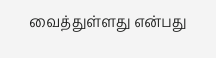வைத்துள்ளது என்பது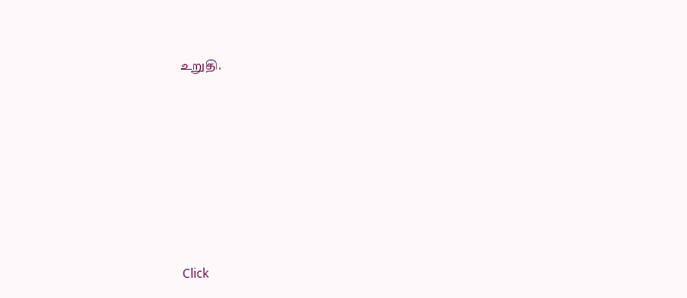உறுதி.












Click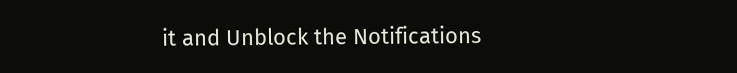it and Unblock the Notifications